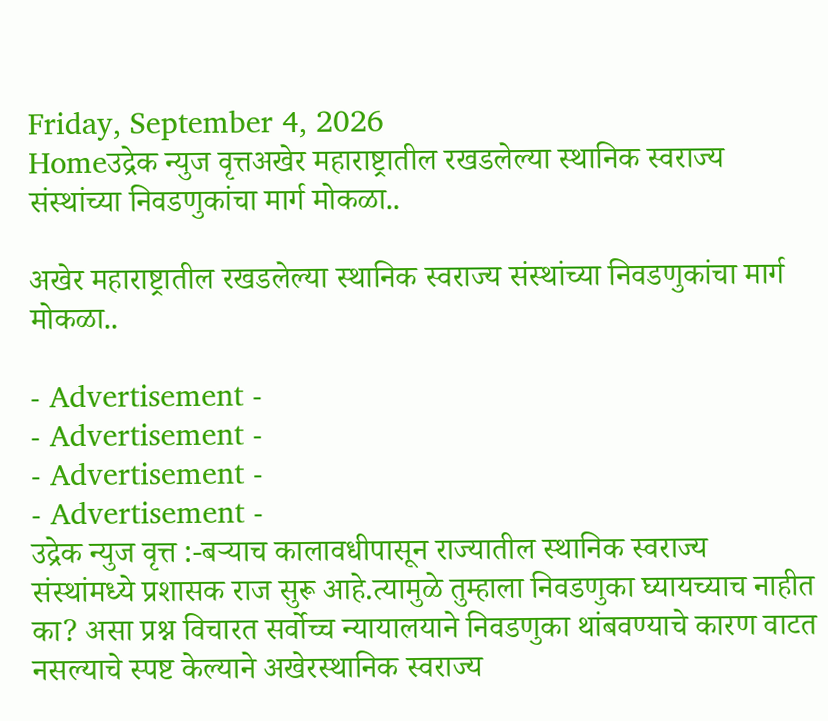Friday, September 4, 2026
Homeउद्रेक न्युज वृत्तअखेर महाराष्ट्रातील रखडलेल्या स्थानिक स्वराज्य संस्थांच्या निवडणुकांचा मार्ग मोकळा..

अखेर महाराष्ट्रातील रखडलेल्या स्थानिक स्वराज्य संस्थांच्या निवडणुकांचा मार्ग मोकळा..

- Advertisement -
- Advertisement -
- Advertisement -
- Advertisement -
उद्रेक न्युज वृत्त :-बऱ्याच कालावधीपासून राज्यातील स्थानिक स्वराज्य संस्थांमध्ये प्रशासक राज सुरू आहे.त्यामुळे तुम्हाला निवडणुका घ्यायच्याच नाहीत का? असा प्रश्न विचारत सर्वोच्च न्यायालयाने निवडणुका थांबवण्याचे कारण वाटत नसल्याचे स्पष्ट केल्याने अखेरस्थानिक स्वराज्य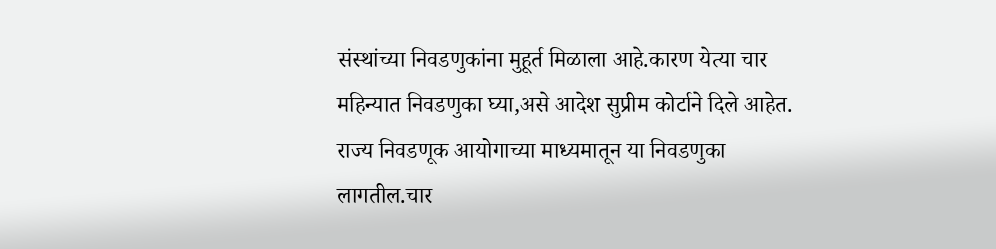संस्थांच्या निवडणुकांना मुहूर्त मिळाला आहे.कारण येत्या चार महिन्यात निवडणुका घ्या,असे आदेश सुप्रीम कोर्टाने दिले आहेत.
राज्य निवडणूक आयोगाच्या माध्यमातून या निवडणुका लागतील.चार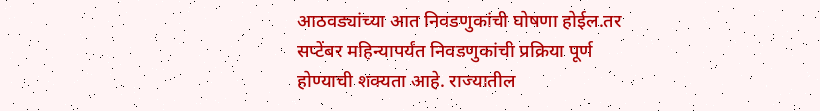आठवड्यांच्या आत निवडणुकांची घोषणा होईल.तर सप्टेंबर महिन्यापर्यंत निवडणुकांची प्रक्रिया पूर्ण होण्याची शक्यता आहे. राज्यातील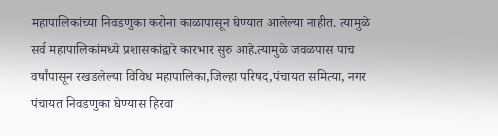महापालिकांच्या निवडणुका करोना काळापासून घेण्यात आलेल्या नाहीत. त्यामुळे सर्व महापालिकांमध्ये प्रशासकांद्वारे कारभार सुरु आहे.त्यामुळे जवळपास पाच वर्षांपासून रखडलेल्या विविध महापालिका,जिल्हा परिषद,पंचायत समित्या, नगर पंचायत निवडणुका घेण्यास हिरवा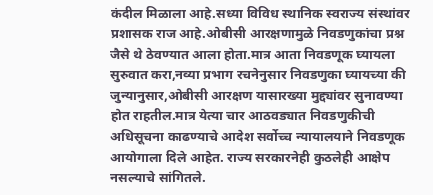कंदील मिळाला आहे.सध्या विविध स्थानिक स्वराज्य संस्थांवर प्रशासक राज आहे.ओबीसी आरक्षणामुळे निवडणुकांचा प्रश्न जैसे थे ठेवण्यात आला होता.मात्र आता निवडणूक घ्यायला सुरुवात करा,नव्या प्रभाग रचनेनुसार निवडणुका घ्यायच्या की जुन्यानुसार,ओबीसी आरक्षण यासारख्या मुद्द्यांवर सुनावण्या होत राहतील.मात्र येत्या चार आठवड्यात निवडणुकीची अधिसूचना काढण्याचे आदेश सर्वोच्च न्यायालयाने निवडणूक आयोगाला दिले आहेत. राज्य सरकारनेही कुठलेही आक्षेप नसल्याचे सांगितले.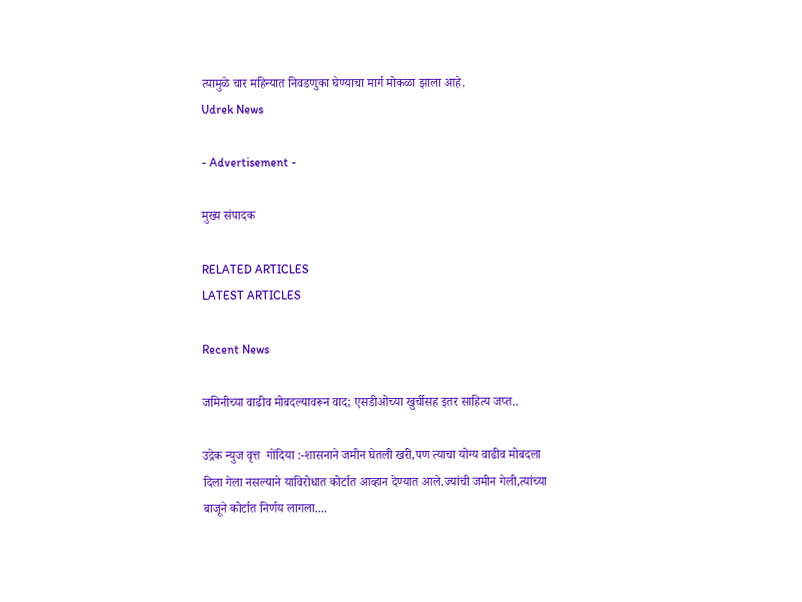त्यामुळे चार महिन्यात निवडणुका घेण्याचा मार्ग मोकळा झाला आहे.
Udrek News

- Advertisement -

मुख्य संपादक

RELATED ARTICLES
LATEST ARTICLES

Recent News

जमिनीच्या वाढीव मोबदल्यावरून वाद; एसडीओच्या खुर्चीसह इतर साहित्य जप्त..

उद्रेक न्युज वृत्त  गोंदिया :-शासनाने जमीन घेतली खरी,पण त्याचा योग्य वाढीव मोबदला दिला गेला नसल्याने याविरोधात कोर्टात आव्हान देण्यात आले.ज्यांची जमीन गेली,त्यांच्या बाजूने कोर्टात निर्णय लागला....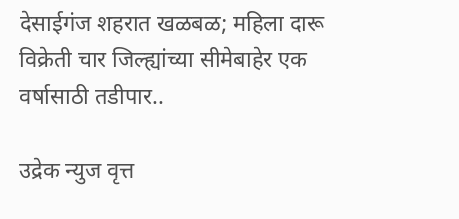देसाईगंज शहरात खळबळ; महिला दारू विक्रेती चार जिल्ह्यांच्या सीमेबाहेर एक वर्षासाठी तडीपार..

उद्रेक न्युज वृत्त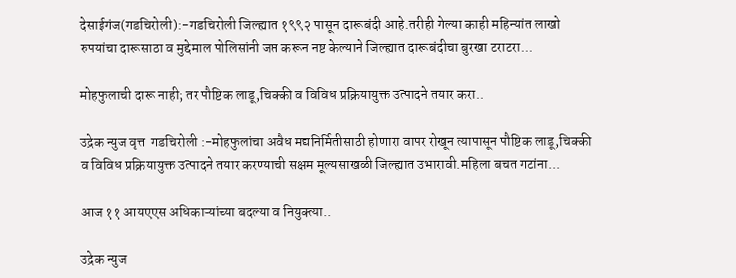देसाईगंज(गडचिरोली):-गडचिरोली जिल्ह्यात १९९२ पासून दारूबंदी आहे.तरीही गेल्या काही महिन्यांत लाखो रुपयांचा दारूसाठा व मुद्देमाल पोलिसांनी जप्त करून नष्ट केल्याने जिल्ह्यात दारूबंदीचा बुरखा टराटरा...

मोहफुलाची दारू नाही; तर पौष्टिक लाडू,चिक्की व विविध प्रक्रियायुक्त उत्पादने तयार करा..

उद्रेक न्युज वृत्त  गडचिरोली :-मोहफुलांचा अवैध मद्यनिर्मितीसाठी होणारा वापर रोखून त्यापासून पौष्टिक लाडू,चिक्की व विविध प्रक्रियायुक्त उत्पादने तयार करण्याची सक्षम मूल्यसाखळी जिल्ह्यात उभारावी.महिला बचत गटांना...

आज ११ आयएएस अधिकाऱ्यांच्या बदल्या व नियुक्त्या..

उद्रेक न्युज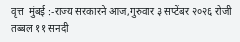वृत्त  मुंबई :-राज्य सरकारने आज,गुरुवार ३ सप्टेंबर २०२६ रोजी तब्बल ११ सनदी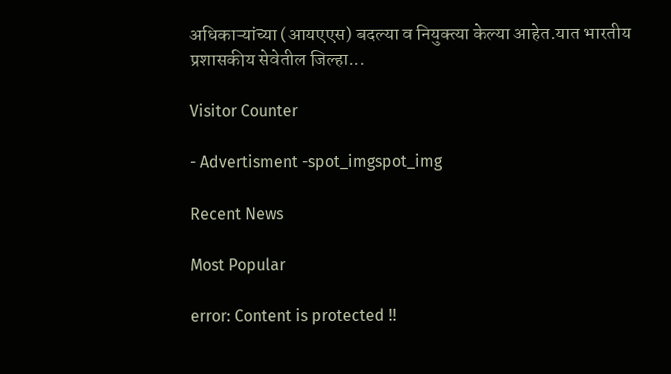अधिकाऱ्यांच्या (आयएएस) बदल्या व नियुक्त्या केल्या आहेत.यात भारतीय प्रशासकीय सेवेतील जिल्हा...

Visitor Counter

- Advertisment -spot_imgspot_img

Recent News

Most Popular

error: Content is protected !!